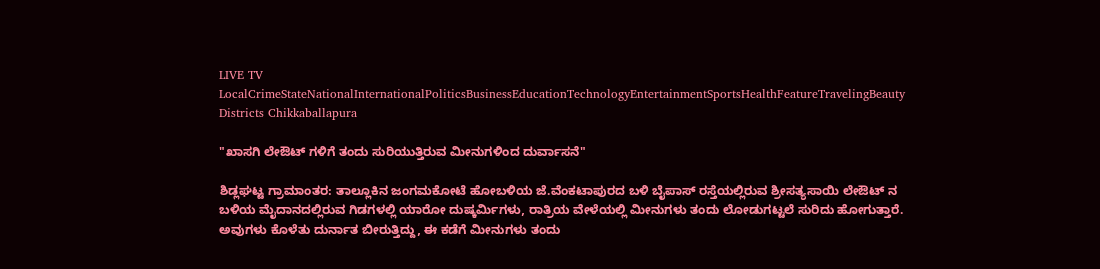LIVE TV LocalCrimeStateNationalInternationalPoliticsBusinessEducationTechnologyEntertainmentSportsHealthFeatureTravelingBeauty
Districts Chikkaballapura

"ಖಾಸಗಿ ಲೇಔಟ್ ಗಳಿಗೆ ತಂದು ಸುರಿಯುತ್ತಿರುವ ಮೀನುಗಳಿಂದ ದುರ್ವಾಸನೆ"

ಶಿಡ್ಲಘಟ್ಟ ಗ್ರಾಮಾಂತರ: ತಾಲ್ಲೂಕಿನ ಜಂಗಮಕೋಟೆ ಹೋಬಳಿಯ ಜೆ.ವೆಂಕಟಾಪುರದ ಬಳಿ ಬೈಪಾಸ್ ರಸ್ತೆಯಲ್ಲಿರುವ ಶ್ರೀಸತ್ಯಸಾಯಿ ಲೇಔಟ್ ನ ಬಳಿಯ ಮೈದಾನದಲ್ಲಿರುವ ಗಿಡಗಳಲ್ಲಿ ಯಾರೋ ದುಷ್ಕರ್ಮಿಗಳು, ರಾತ್ರಿಯ ವೇಳೆಯಲ್ಲಿ ಮೀನುಗಳು ತಂದು ಲೋಡುಗಟ್ಟಲೆ ಸುರಿದು ಹೋಗುತ್ತಾರೆ. ಅವುಗಳು ಕೊಳೆತು ದುರ್ನಾತ ಬೀರುತ್ತಿದ್ದು, ಈ ಕಡೆಗೆ ಮೀನುಗಳು ತಂದು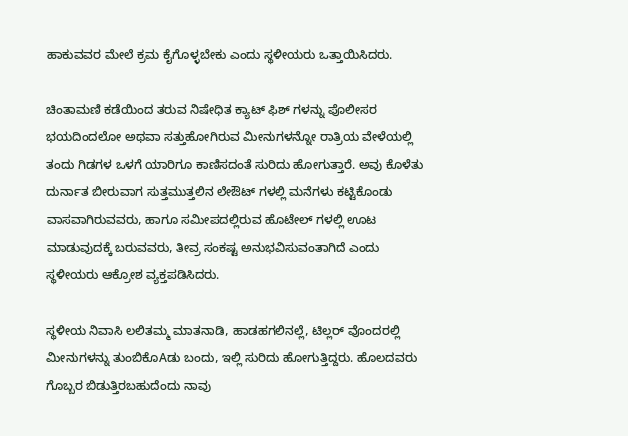ಹಾಕುವವರ ಮೇಲೆ ಕ್ರಮ ಕೈಗೊಳ್ಳಬೇಕು ಎಂದು ಸ್ಥಳೀಯರು ಒತ್ತಾಯಿಸಿದರು.

ಚಿಂತಾಮಣಿ ಕಡೆಯಿಂದ ತರುವ ನಿಷೇಧಿತ ಕ್ಯಾಟ್ ಫಿಶ್ ಗಳನ್ನು ಪೊಲೀಸರ ಭಯದಿಂದಲೋ ಅಥವಾ ಸತ್ತುಹೋಗಿರುವ ಮೀನುಗಳನ್ನೋ ರಾತ್ರಿಯ ವೇಳೆಯಲ್ಲಿ ತಂದು ಗಿಡಗಳ ಒಳಗೆ ಯಾರಿಗೂ ಕಾಣಿಸದಂತೆ ಸುರಿದು ಹೋಗುತ್ತಾರೆ. ಅವು ಕೊಳೆತು ದುರ್ನಾತ ಬೀರುವಾಗ ಸುತ್ತಮುತ್ತಲಿನ ಲೇಔಟ್ ಗಳಲ್ಲಿ ಮನೆಗಳು ಕಟ್ಟಿಕೊಂಡು ವಾಸವಾಗಿರುವವರು, ಹಾಗೂ ಸಮೀಪದಲ್ಲಿರುವ ಹೊಟೇಲ್ ಗಳಲ್ಲಿ ಊಟ ಮಾಡುವುದಕ್ಕೆ ಬರುವವರು, ತೀವ್ರ ಸಂಕಷ್ಟ ಅನುಭವಿಸುವಂತಾಗಿದೆ ಎಂದು ಸ್ಥಳೀಯರು ಆಕ್ರೋಶ ವ್ಯಕ್ತಪಡಿಸಿದರು.

ಸ್ಥಳೀಯ ನಿವಾಸಿ ಲಲಿತಮ್ಮ ಮಾತನಾಡಿ, ಹಾಡಹಗಲಿನಲ್ಲೆ, ಟಿಲ್ಲರ್ ವೊಂದರಲ್ಲಿ ಮೀನುಗಳನ್ನು ತುಂಬಿಕೊAಡು ಬಂದು, ಇಲ್ಲಿ ಸುರಿದು ಹೋಗುತ್ತಿದ್ದರು. ಹೊಲದವರು ಗೊಬ್ಬರ ಬಿಡುತ್ತಿರಬಹುದೆಂದು ನಾವು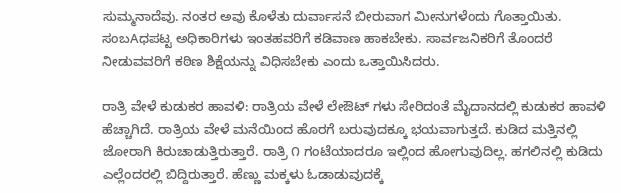ಸುಮ್ಮನಾದೆವು. ನಂತರ ಅವು ಕೊಳೆತು ದುರ್ವಾಸನೆ ಬೀರುವಾಗ ಮೀನುಗಳೆಂದು ಗೊತ್ತಾಯಿತು. ಸಂಬAಧಪಟ್ಟ ಅಧಿಕಾರಿಗಳು ಇಂತಹವರಿಗೆ ಕಡಿವಾಣ ಹಾಕಬೇಕು. ಸಾರ್ವಜನಿಕರಿಗೆ ತೊಂದರೆ ನೀಡುವವರಿಗೆ ಕಠಿಣ ಶಿಕ್ಷೆಯನ್ನು ವಿಧಿಸಬೇಕು ಎಂದು ಒತ್ತಾಯಿಸಿದರು.

ರಾತ್ರಿ ವೇಳೆ ಕುಡುಕರ ಹಾವಳಿ: ರಾತ್ರಿಯ ವೇಳೆ ಲೇಔಟ್ ಗಳು ಸೇರಿದಂತೆ ಮೈದಾನದಲ್ಲಿ ಕುಡುಕರ ಹಾವಳಿ ಹೆಚ್ಚಾಗಿದೆ. ರಾತ್ರಿಯ ವೇಳೆ ಮನೆಯಿಂದ ಹೊರಗೆ ಬರುವುದಕ್ಕೂ ಭಯವಾಗುತ್ತದೆ. ಕುಡಿದ ಮತ್ತಿನಲ್ಲಿ ಜೋರಾಗಿ ಕಿರುಚಾಡುತ್ತಿರುತ್ತಾರೆ. ರಾತ್ರಿ ೧ ಗಂಟೆಯಾದರೂ ಇಲ್ಲಿಂದ ಹೋಗುವುದಿಲ್ಲ. ಹಗಲಿನಲ್ಲಿ ಕುಡಿದು ಎಲ್ಲೆಂದರಲ್ಲಿ ಬಿದ್ದಿರುತ್ತಾರೆ. ಹೆಣ್ಣು ಮಕ್ಕಳು ಓಡಾಡುವುದಕ್ಕೆ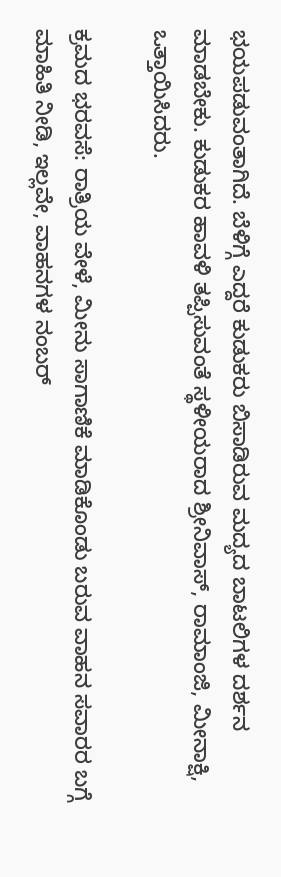ಭಯಪಡುವಂತಾಗಿದೆ. ಬೆಳಿಗ್ಗೆ ಎದ್ದರೆ ಕುಡುಕರು ಬಿಸಾಡಿರುವ ಮದ್ಯದ ಬಾಟಲಿಗಳ ದರ್ಶನ ಮಾಡಬೇಕು. ಕುಡುಕರ ಹಾವಳಿ ತಪ್ಪಿಸುವಂತೆ ಸ್ಥಳೀಯರಾದ ಶ್ರೀನಿವಾಸ್, ರಾಮಾಂಜಿ, ಮೀನಾಕ್ಷಿ, ಒತ್ತಾಯಿಸಿದರು.

ಕ್ರಮದ ಭರವಸೆ: ರಾತ್ರಿಯ ವೇಳೆ, ಮೀನು ಸಾಗಾಣಿಕೆ ಮಾಡಿಕೊಂಡು ಬರುವ ವಾಹನ ಸವಾರರ ಬಗ್ಗೆ ಮಾಹಿತಿ ನೀಡಿ, ಇಲ್ಲವೇ, ವಾಹನಗಳ ನಂಬರ್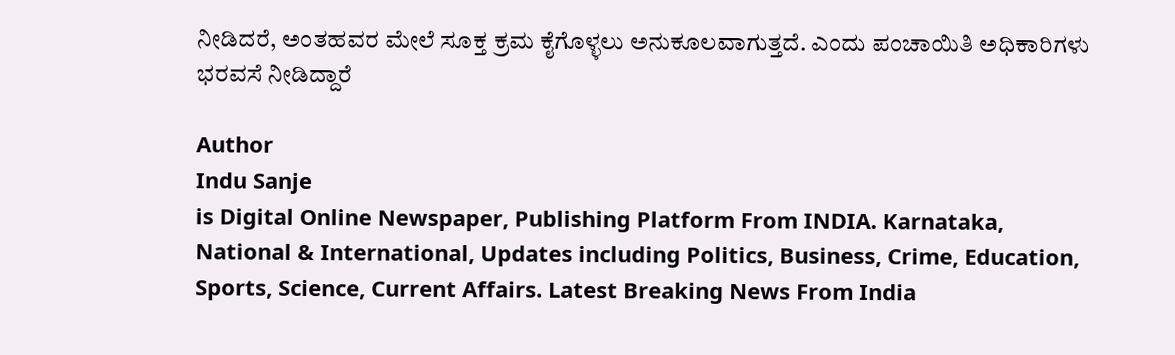ನೀಡಿದರೆ, ಅಂತಹವರ ಮೇಲೆ ಸೂಕ್ತ ಕ್ರಮ ಕೈಗೊಳ್ಳಲು ಅನುಕೂಲವಾಗುತ್ತದೆ. ಎಂದು ಪಂಚಾಯಿತಿ ಅಧಿಕಾರಿಗಳು ಭರವಸೆ ನೀಡಿದ್ದಾರೆ

Author
Indu Sanje
is Digital Online Newspaper, Publishing Platform From INDIA. Karnataka, National & International, Updates including Politics, Business, Crime, Education, Sports, Science, Current Affairs. Latest Breaking News From India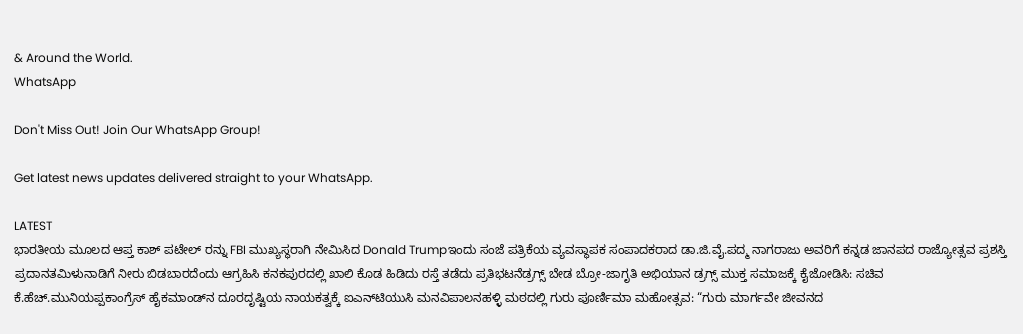& Around the World.
WhatsApp

Don't Miss Out! Join Our WhatsApp Group!

Get latest news updates delivered straight to your WhatsApp.

LATEST
ಭಾರತೀಯ ಮೂಲದ ಆಪ್ತ ಕಾಶ್ ಪಟೇಲ್ ರನ್ನು FBI ಮುಖ್ಯಸ್ಥರಾಗಿ ನೇಮಿಸಿದ Donald Trumpಇಂದು ಸಂಜೆ ಪತ್ರಿಕೆಯ ವ್ಯವಸ್ಥಾಪಕ ಸಂಪಾದಕರಾದ ಡಾ.ಜಿ.ವೈ.ಪದ್ಮ ನಾಗರಾಜು ಅವರಿಗೆ ಕನ್ನಡ ಜಾನಪದ ರಾಜ್ಯೋತ್ಸವ ಪ್ರಶಸ್ತಿ ಪ್ರದಾನತಮಿಳುನಾಡಿಗೆ ನೀರು ಬಿಡಬಾರದೆಂದು ಆಗ್ರಹಿಸಿ ಕನಕಪುರದಲ್ಲಿ ಖಾಲಿ ಕೊಡ ಹಿಡಿದು ರಸ್ತೆ ತಡೆದು ಪ್ರತಿಭಟನೆಡ್ರಗ್ಸ್ ಬೇಡ ಬ್ರೋ-ಜಾಗೃತಿ ಅಭಿಯಾನ ಡ್ರಗ್ಸ್ ಮುಕ್ತ ಸಮಾಜಕ್ಕೆ ಕೈಜೋಡಿಸಿ: ಸಚಿವ ಕೆ.ಹೆಚ್.ಮುನಿಯಪ್ಪಕಾಂಗ್ರೆಸ್ ಹೈಕಮಾಂಡ್‌ನ ದೂರದೃಷ್ಟಿಯ ನಾಯಕತ್ವಕ್ಕೆ ಐಎನ್‌ಟಿಯುಸಿ ಮನವಿಪಾಲನಹಳ್ಳಿ ಮಠದಲ್ಲಿ ಗುರು ಪೂರ್ಣಿಮಾ ಮಹೋತ್ಸವ: “ಗುರು ಮಾರ್ಗವೇ ಜೀವನದ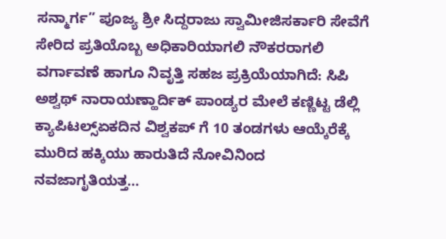ಸನ್ಮಾರ್ಗ” ಪೂಜ್ಯ ಶ್ರೀ ಸಿದ್ದರಾಜು ಸ್ವಾಮೀಜಿಸರ್ಕಾರಿ ಸೇವೆಗೆ ಸೇರಿದ ಪ್ರತಿಯೊಬ್ಬ ಅಧಿಕಾರಿಯಾಗಲಿ ನೌಕರರಾಗಲಿ ವರ್ಗಾವಣೆ ಹಾಗೂ ನಿವೃತ್ತಿ ಸಹಜ ಪ್ರಕ್ರಿಯೆಯಾಗಿದೆ: ಸಿಪಿ ಅಶ್ವಥ್ ನಾರಾಯಣ್ಹಾರ್ದಿಕ್ ಪಾಂಡ್ಯರ ಮೇಲೆ ಕಣ್ಣಿಟ್ಟ ಡೆಲ್ಲಿ ಕ್ಯಾಪಿಟಲ್ಸ್ಏಕದಿನ ವಿಶ್ವಕಪ್ ಗೆ 10 ತಂಡಗಳು ಆಯ್ಕೆರೆಕ್ಕೆ ಮುರಿದ ಹಕ್ಕಿಯು ಹಾರುತಿದೆ ನೋವಿನಿಂದ ನವಜಾಗೃತಿಯತ್ತ...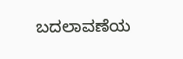ಬದಲಾವಣೆಯ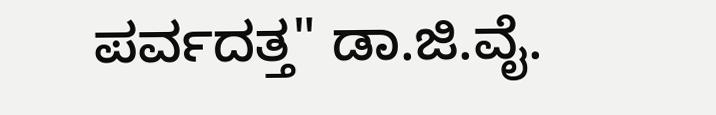ಪರ್ವದತ್ತ" ಡಾ.ಜಿ.ವೈ.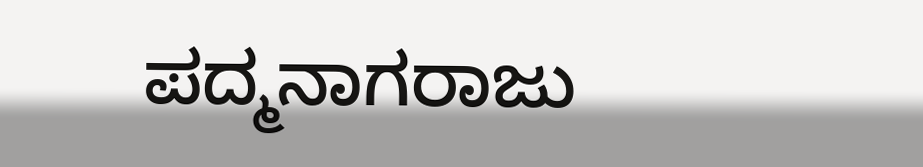ಪದ್ಮನಾಗರಾಜು